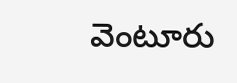వెంటూరు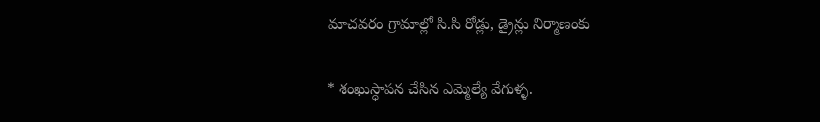మాచవరం గ్రామాల్లో సి.సి రోడ్లు, డ్రైన్లు నిర్మాణంకు

* శంఖుస్ధాపన చేసిన ఎమ్మెల్యే వేగుళ్ళ.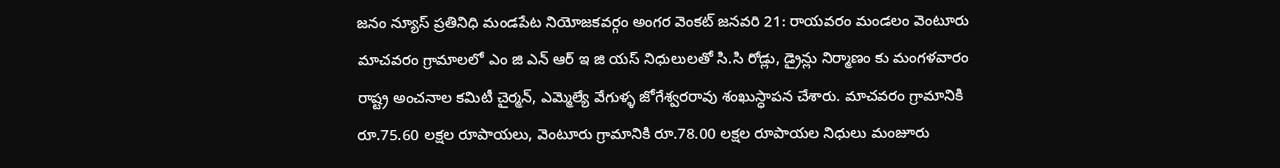జనం న్యూస్ ప్రతినిధి మండపేట నియోజకవర్గం అంగర వెంకట్ జనవరి 21: రాయవరం మండలం వెంటూరు మాచవరం గ్రామాలలో ఎం జి ఎన్ ఆర్ ఇ జి యస్ నిధులులతో సి.సి రోడ్లు, డ్రైన్లు నిర్మాణం కు మంగళవారం రాష్ట్ర అంచనాల కమిటీ చైర్మన్, ఎమ్మెల్యే వేగుళ్ళ జోగేశ్వరరావు శంఖుస్ధాపన చేశారు. మాచవరం గ్రామానికి రూ.75.60 లక్షల రూపాయలు, వెంటూరు గ్రామానికి రూ.78.00 లక్షల రూపాయల నిధులు మంజూరు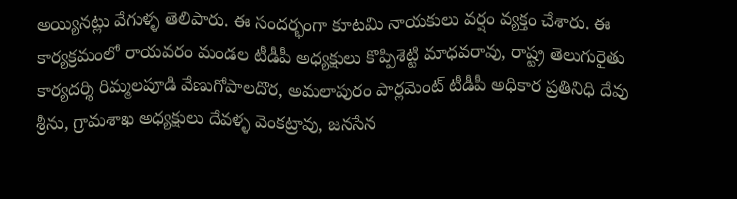అయ్యినట్లు వేగుళ్ళ తెలిపారు. ఈ సందర్భంగా కూటమి నాయకులు వర్షం వ్యక్తం చేశారు. ఈ కార్యక్రమంలో రాయవరం మండల టీడీపీ అధ్యక్షులు కొప్పిశెట్టి మాధవరావు, రాష్ట్ర తెలుగురైతు కార్యదర్శి రిమ్మలపూడి వేణుగోపాలదొర, అమలాపురం పార్లమెంట్ టీడీపీ అధికార ప్రతినిధి దేవు శ్రీను, గ్రామశాఖ అధ్యక్షులు దేవళ్ళ వెంకట్రావు, జనసేన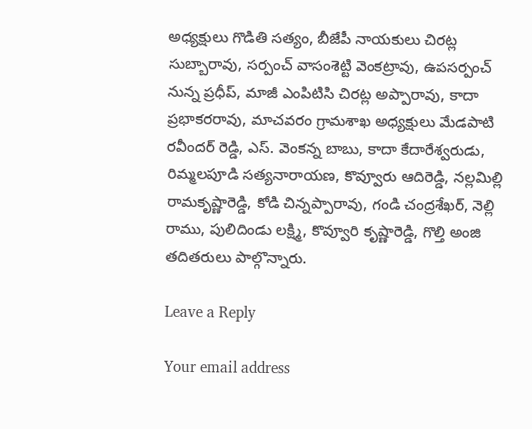అధ్యక్షులు గొడితి సత్యం, బీజేపీ నాయకులు చిరట్ల సుబ్బారావు, సర్పంచ్ వాసంశెట్టి వెంకట్రావు, ఉపసర్పంచ్ నున్న ప్రధీప్, మాజీ ఎంపిటిసి చిరట్ల అప్పారావు, కాదా ప్రభాకరరావు, మాచవరం గ్రామశాఖ అధ్యక్షులు మేడపాటి రవీందర్ రెడ్డి, ఎస్. వెంకన్న బాబు, కాదా కేదారేశ్వరుడు, రిమ్మలపూడి సత్యనారాయణ, కొవ్వూరు ఆదిరెడ్డి, నల్లమిల్లి రామకృష్ణారెడ్డి, కోడి చిన్నప్పారావు, గండి చంద్రశేఖర్, నెల్లి రాము, పులిదిండు లక్ష్మి, కొవ్వూరి కృష్ణారెడ్డి, గొల్తి అంజి తదితరులు పాల్గొన్నారు.

Leave a Reply

Your email address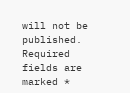will not be published. Required fields are marked *